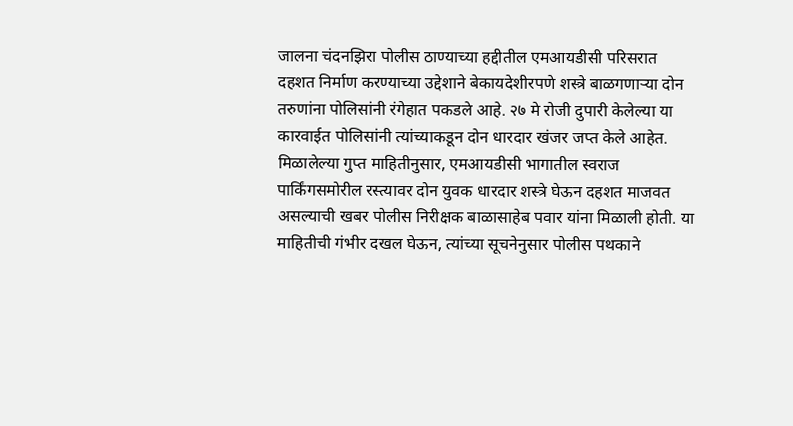जालना चंदनझिरा पोलीस ठाण्याच्या हद्दीतील एमआयडीसी परिसरात दहशत निर्माण करण्याच्या उद्देशाने बेकायदेशीरपणे शस्त्रे बाळगणाऱ्या दोन तरुणांना पोलिसांनी रंगेहात पकडले आहे. २७ मे रोजी दुपारी केलेल्या या कारवाईत पोलिसांनी त्यांच्याकडून दोन धारदार खंजर जप्त केले आहेत. मिळालेल्या गुप्त माहितीनुसार, एमआयडीसी भागातील स्वराज पार्किंगसमोरील रस्त्यावर दोन युवक धारदार शस्त्रे घेऊन दहशत माजवत असल्याची खबर पोलीस निरीक्षक बाळासाहेब पवार यांना मिळाली होती. या माहितीची गंभीर दखल घेऊन, त्यांच्या सूचनेनुसार पोलीस पथकाने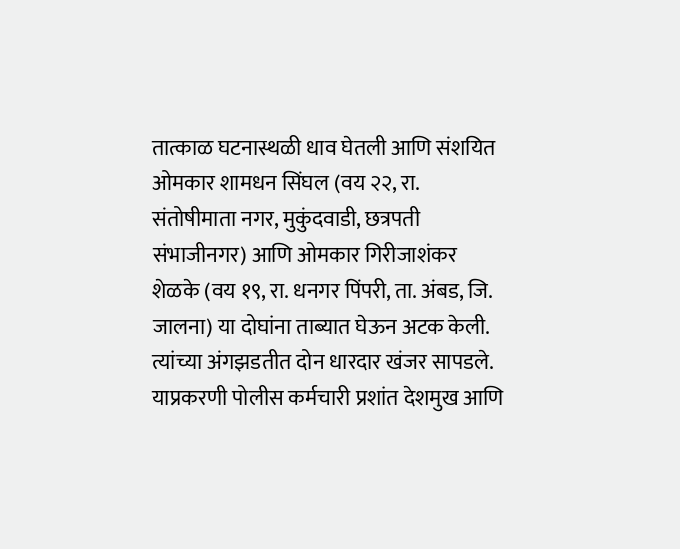तात्काळ घटनास्थळी धाव घेतली आणि संशयित ओमकार शामधन सिंघल (वय २२, रा. संतोषीमाता नगर, मुकुंदवाडी, छत्रपती संभाजीनगर) आणि ओमकार गिरीजाशंकर शेळके (वय १९, रा. धनगर पिंपरी, ता. अंबड, जि. जालना) या दोघांना ताब्यात घेऊन अटक केली. त्यांच्या अंगझडतीत दोन धारदार खंजर सापडले. याप्रकरणी पोलीस कर्मचारी प्रशांत देशमुख आणि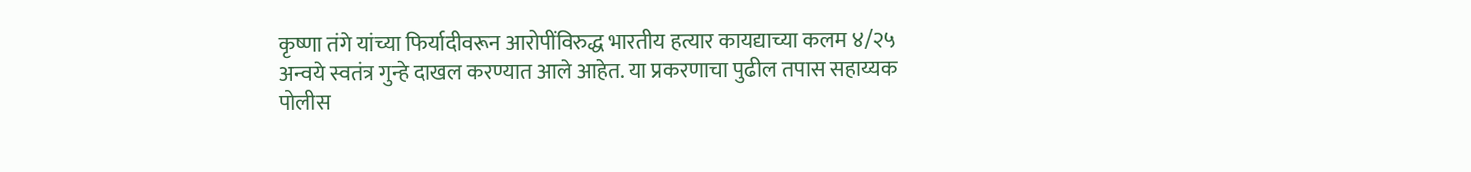कृष्णा तंगे यांच्या फिर्यादीवरून आरोपींविरुद्ध भारतीय हत्यार कायद्याच्या कलम ४/२५ अन्वये स्वतंत्र गुन्हे दाखल करण्यात आले आहेत. या प्रकरणाचा पुढील तपास सहाय्यक पोलीस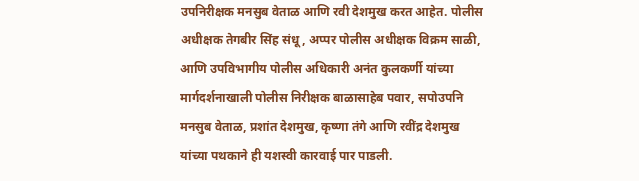उपनिरीक्षक मनसुब वेताळ आणि रवी देशमुख करत आहेत. पोलीस अधीक्षक तेगबीर सिंह संधू, अप्पर पोलीस अधीक्षक विक्रम साळी, आणि उपविभागीय पोलीस अधिकारी अनंत कुलकर्णी यांच्या मार्गदर्शनाखाली पोलीस निरीक्षक बाळासाहेब पवार, सपोउपनि मनसुब वेताळ, प्रशांत देशमुख, कृष्णा तंगे आणि रवींद्र देशमुख यांच्या पथकाने ही यशस्वी कारवाई पार पाडली.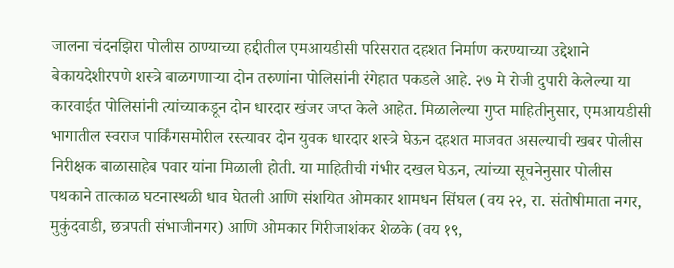जालना चंदनझिरा पोलीस ठाण्याच्या हद्दीतील एमआयडीसी परिसरात दहशत निर्माण करण्याच्या उद्देशाने बेकायदेशीरपणे शस्त्रे बाळगणाऱ्या दोन तरुणांना पोलिसांनी रंगेहात पकडले आहे. २७ मे रोजी दुपारी केलेल्या या कारवाईत पोलिसांनी त्यांच्याकडून दोन धारदार खंजर जप्त केले आहेत. मिळालेल्या गुप्त माहितीनुसार, एमआयडीसी भागातील स्वराज पार्किंगसमोरील रस्त्यावर दोन युवक धारदार शस्त्रे घेऊन दहशत माजवत असल्याची खबर पोलीस निरीक्षक बाळासाहेब पवार यांना मिळाली होती. या माहितीची गंभीर दखल घेऊन, त्यांच्या सूचनेनुसार पोलीस पथकाने तात्काळ घटनास्थळी धाव घेतली आणि संशयित ओमकार शामधन सिंघल (वय २२, रा. संतोषीमाता नगर, मुकुंदवाडी, छत्रपती संभाजीनगर) आणि ओमकार गिरीजाशंकर शेळके (वय १९,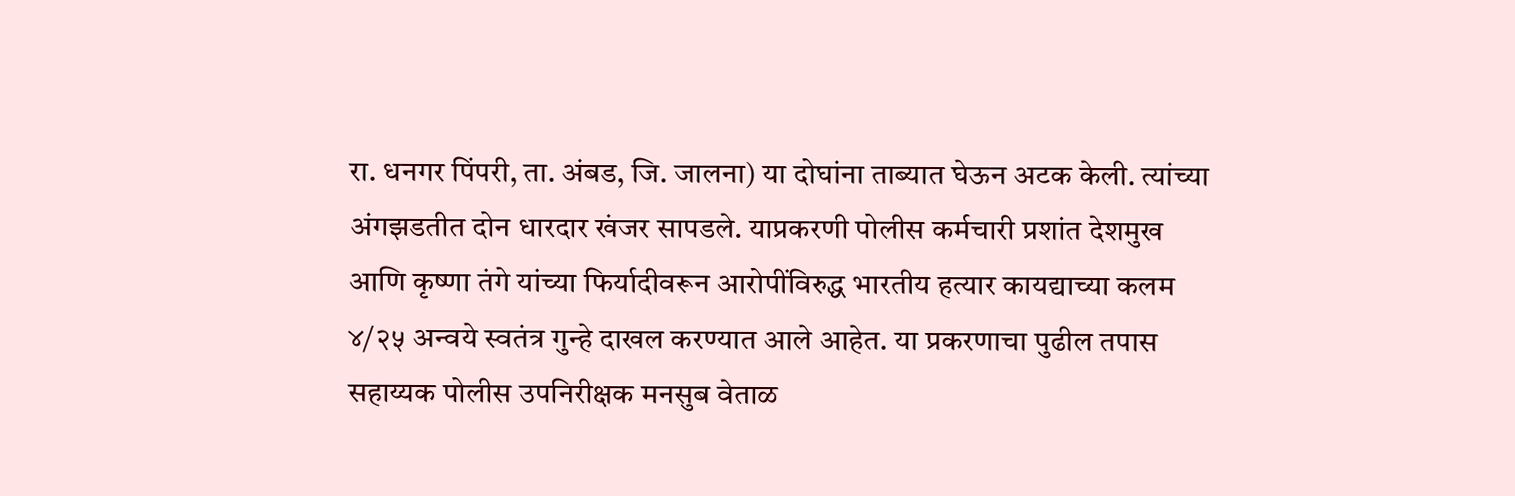रा. धनगर पिंपरी, ता. अंबड, जि. जालना) या दोघांना ताब्यात घेऊन अटक केली. त्यांच्या अंगझडतीत दोन धारदार खंजर सापडले. याप्रकरणी पोलीस कर्मचारी प्रशांत देशमुख आणि कृष्णा तंगे यांच्या फिर्यादीवरून आरोपींविरुद्ध भारतीय हत्यार कायद्याच्या कलम ४/२५ अन्वये स्वतंत्र गुन्हे दाखल करण्यात आले आहेत. या प्रकरणाचा पुढील तपास सहाय्यक पोलीस उपनिरीक्षक मनसुब वेताळ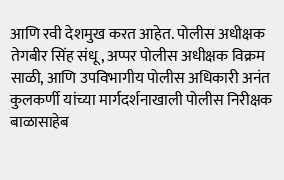आणि रवी देशमुख करत आहेत. पोलीस अधीक्षक तेगबीर सिंह संधू, अप्पर पोलीस अधीक्षक विक्रम साळी, आणि उपविभागीय पोलीस अधिकारी अनंत कुलकर्णी यांच्या मार्गदर्शनाखाली पोलीस निरीक्षक बाळासाहेब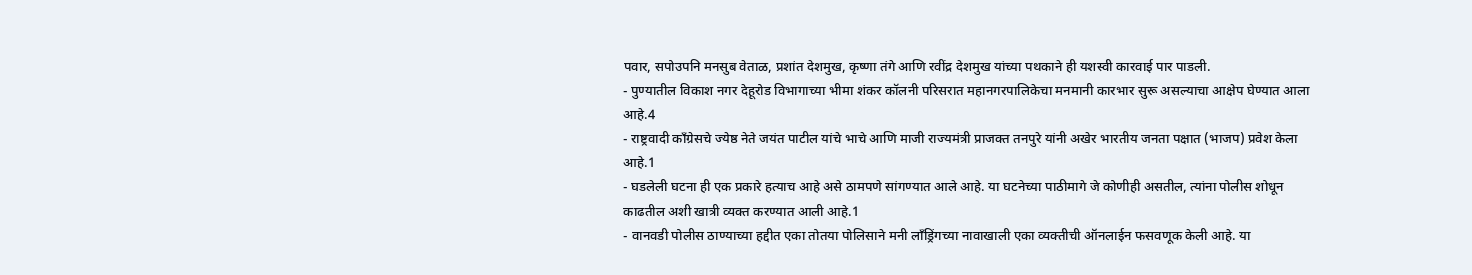पवार, सपोउपनि मनसुब वेताळ, प्रशांत देशमुख, कृष्णा तंगे आणि रवींद्र देशमुख यांच्या पथकाने ही यशस्वी कारवाई पार पाडली.
- पुण्यातील विकाश नगर देहूरोड विभागाच्या भीमा शंकर कॉलनी परिसरात महानगरपालिकेचा मनमानी कारभार सुरू असल्याचा आक्षेप घेण्यात आला आहे.4
- राष्ट्रवादी काँग्रेसचे ज्येष्ठ नेते जयंत पाटील यांचे भाचे आणि माजी राज्यमंत्री प्राजक्त तनपुरे यांनी अखेर भारतीय जनता पक्षात (भाजप) प्रवेश केला आहे.1
- घडलेली घटना ही एक प्रकारे हत्याच आहे असे ठामपणे सांगण्यात आले आहे. या घटनेच्या पाठीमागे जे कोणीही असतील, त्यांना पोलीस शोधून काढतील अशी खात्री व्यक्त करण्यात आली आहे.1
- वानवडी पोलीस ठाण्याच्या हद्दीत एका तोतया पोलिसाने मनी लाँड्रिंगच्या नावाखाली एका व्यक्तीची ऑनलाईन फसवणूक केली आहे. या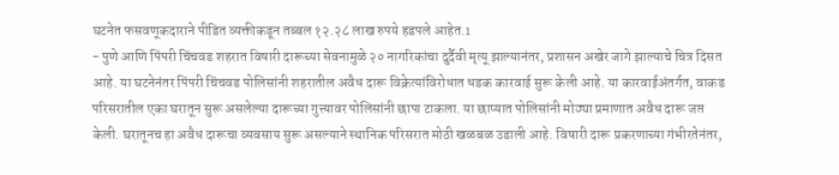घटनेत फसवणूकदाराने पीडित व्यक्तीकडून तब्बल १२.२८ लाख रुपये हडपले आहेत.1
- पुणे आणि पिंपरी चिंचवड शहरात विषारी दारूच्या सेवनामुळे २० नागरिकांचा दुर्दैवी मृत्यू झाल्यानंतर, प्रशासन अखेर जागे झाल्याचे चित्र दिसत आहे. या घटनेनंतर पिंपरी चिंचवड पोलिसांनी शहरातील अवैध दारू विक्रेत्यांविरोधात धडक कारवाई सुरू केली आहे. या कारवाईअंतर्गत, वाकड परिसरातील एका घरातून सुरू असलेल्या दारूच्या गुत्त्यावर पोलिसांनी छापा टाकला. या छाप्यात पोलिसांनी मोठ्या प्रमाणात अवैध दारू जप्त केली. घरातूनच हा अवैध दारूचा व्यवसाय सुरू असल्याने स्थानिक परिसरात मोठी खळबळ उडाली आहे. विषारी दारू प्रकरणाच्या गंभीरतेनंतर,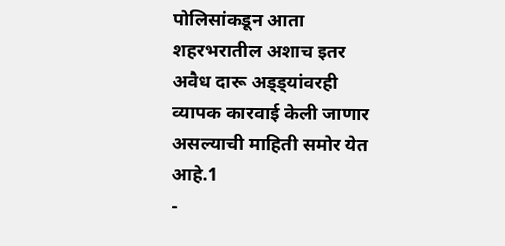पोलिसांकडून आता शहरभरातील अशाच इतर अवैध दारू अड्ड्यांवरही व्यापक कारवाई केली जाणार असल्याची माहिती समोर येत आहे.1
-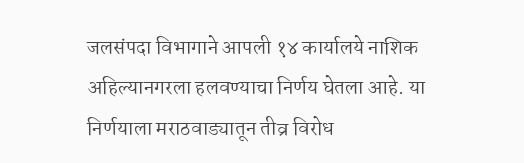जलसंपदा विभागाने आपली १४ कार्यालये नाशिक अहिल्यानगरला हलवण्याचा निर्णय घेतला आहे. या निर्णयाला मराठवाड्यातून तीव्र विरोध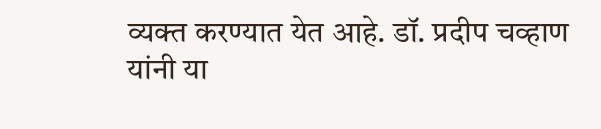व्यक्त करण्यात येत आहे. डॉ. प्रदीप चव्हाण यांनी या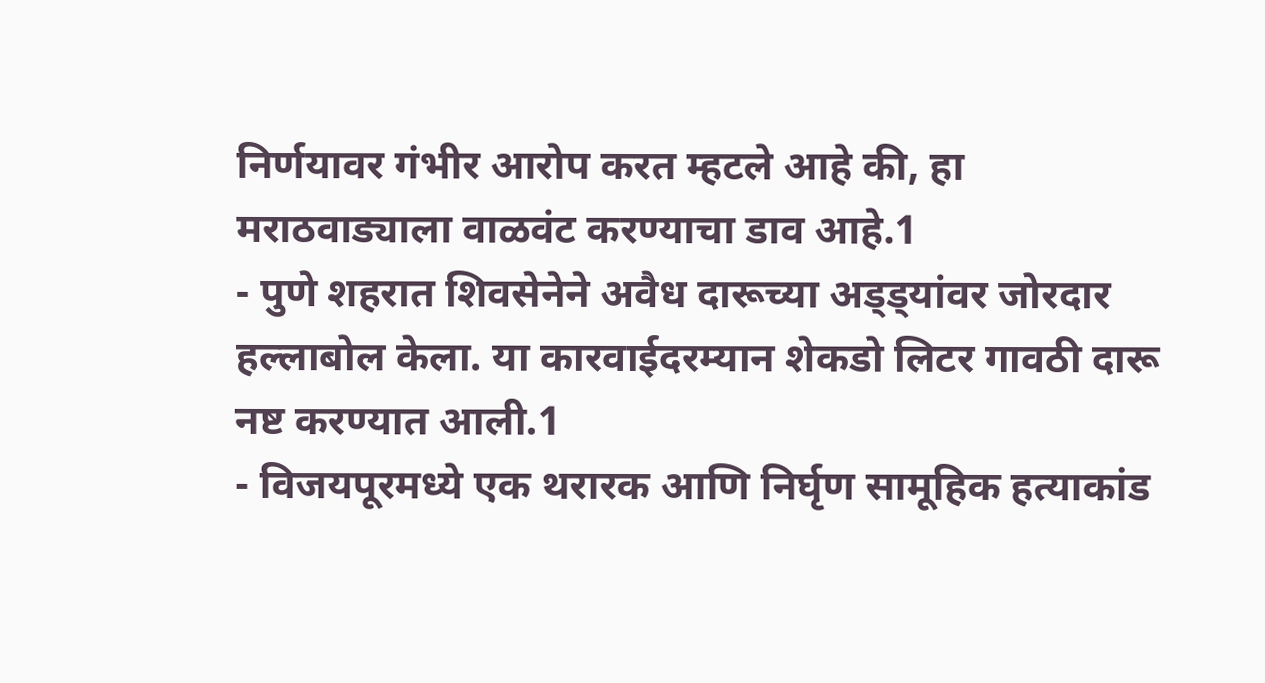निर्णयावर गंभीर आरोप करत म्हटले आहे की, हा मराठवाड्याला वाळवंट करण्याचा डाव आहे.1
- पुणे शहरात शिवसेनेने अवैध दारूच्या अड्ड्यांवर जोरदार हल्लाबोल केला. या कारवाईदरम्यान शेकडो लिटर गावठी दारू नष्ट करण्यात आली.1
- विजयपूरमध्ये एक थरारक आणि निर्घृण सामूहिक हत्याकांड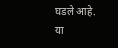घडले आहे. या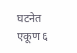घटनेत एकूण ६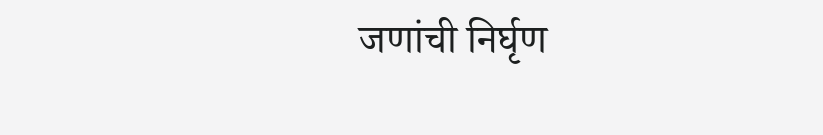जणांची निर्घृण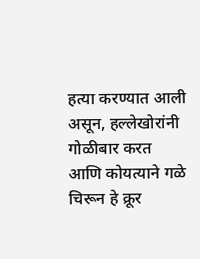हत्या करण्यात आली असून, हल्लेखोरांनी गोळीबार करत आणि कोयत्याने गळे चिरून हे क्रूर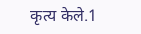कृत्य केले.1